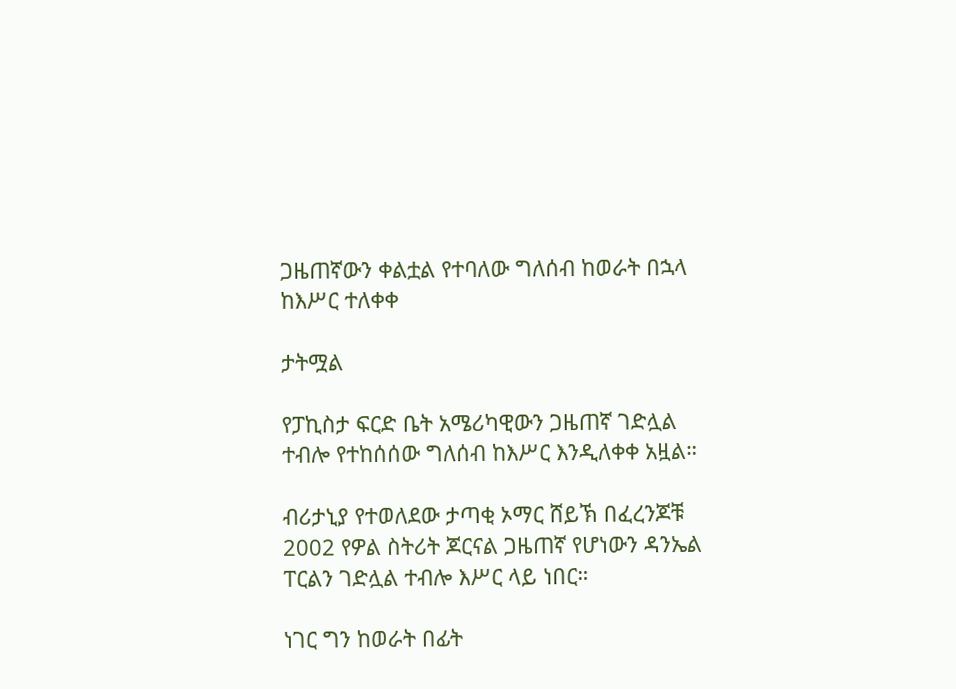ጋዜጠኛውን ቀልቷል የተባለው ግለሰብ ከወራት በኋላ ከእሥር ተለቀቀ

ታትሟል

የፓኪስታ ፍርድ ቤት አሜሪካዊውን ጋዜጠኛ ገድሏል ተብሎ የተከሰሰው ግለሰብ ከእሥር እንዲለቀቀ አዟል።

ብሪታኒያ የተወለደው ታጣቂ ኦማር ሸይኽ በፈረንጆቹ 2002 የዎል ስትሪት ጆርናል ጋዜጠኛ የሆነውን ዳንኤል ፐርልን ገድሏል ተብሎ እሥር ላይ ነበር።

ነገር ግን ከወራት በፊት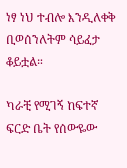ነፃ ነህ ተብሎ እንዲለቀቅ ቢወሰንለትም ሳይፈታ ቆይቷል።

ካራቺ የሚገኝ ከፍተኛ ፍርድ ቤት የሰውዬው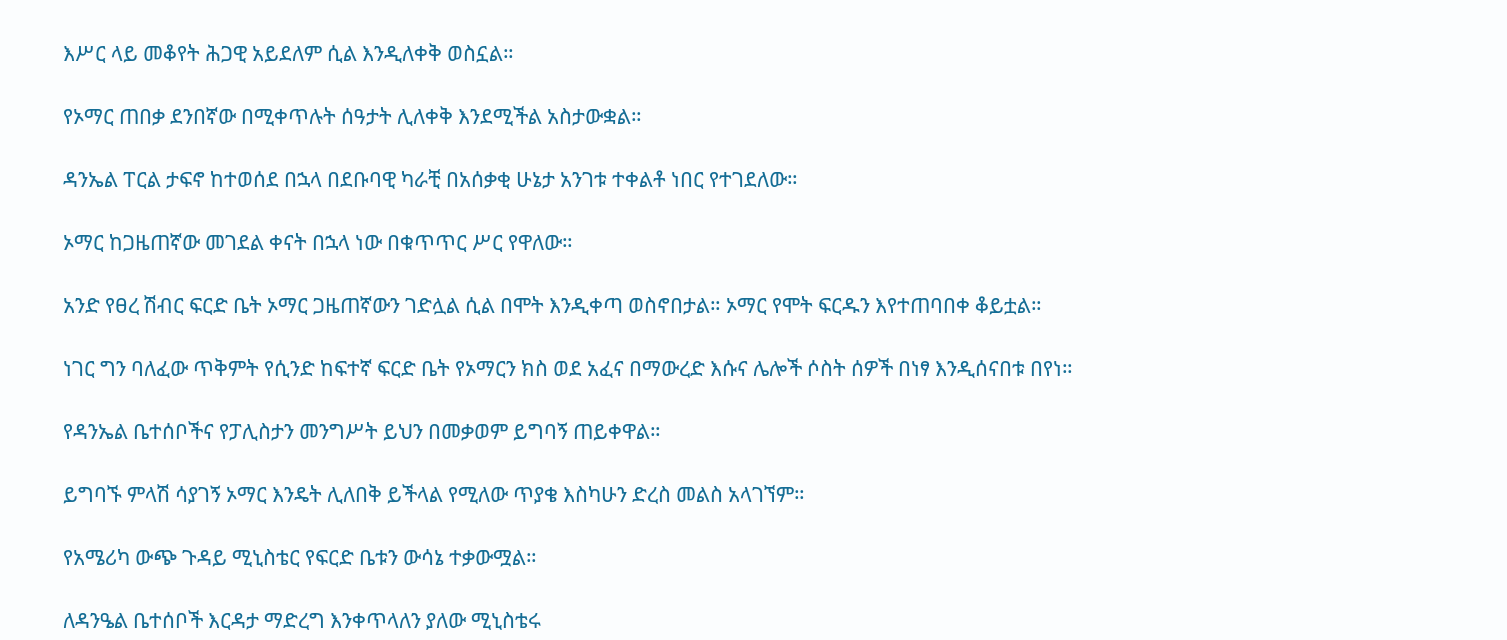እሥር ላይ መቆየት ሕጋዊ አይደለም ሲል እንዲለቀቅ ወስኗል።

የኦማር ጠበቃ ደንበኛው በሚቀጥሉት ሰዓታት ሊለቀቅ እንደሚችል አስታውቋል።

ዳንኤል ፐርል ታፍኖ ከተወሰደ በኋላ በደቡባዊ ካራቺ በአሰቃቂ ሁኔታ አንገቱ ተቀልቶ ነበር የተገደለው።

ኦማር ከጋዜጠኛው መገደል ቀናት በኋላ ነው በቁጥጥር ሥር የዋለው።

አንድ የፀረ ሽብር ፍርድ ቤት ኦማር ጋዜጠኛውን ገድሏል ሲል በሞት እንዲቀጣ ወስኖበታል። ኦማር የሞት ፍርዱን እየተጠባበቀ ቆይቷል።

ነገር ግን ባለፈው ጥቅምት የሲንድ ከፍተኛ ፍርድ ቤት የኦማርን ክስ ወደ አፈና በማውረድ እሱና ሌሎች ሶስት ሰዎች በነፃ እንዲሰናበቱ በየነ።

የዳንኤል ቤተሰቦችና የፓሊስታን መንግሥት ይህን በመቃወም ይግባኝ ጠይቀዋል።

ይግባኙ ምላሽ ሳያገኝ ኦማር እንዴት ሊለበቅ ይችላል የሚለው ጥያቄ እስካሁን ድረስ መልስ አላገኘም።

የአሜሪካ ውጭ ጉዳይ ሚኒስቴር የፍርድ ቤቱን ውሳኔ ተቃውሟል።

ለዳንዔል ቤተሰቦች እርዳታ ማድረግ እንቀጥላለን ያለው ሚኒስቴሩ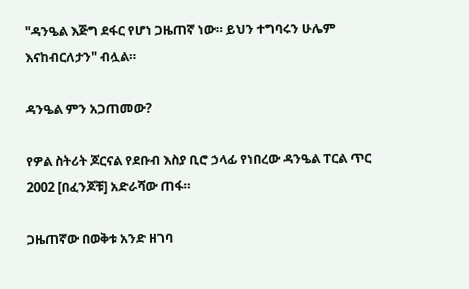"ዳንዔል እጅግ ደፋር የሆነ ጋዜጠኛ ነው። ይህን ተግባሩን ሁሌም እናከብርለታን" ብሏል።

ዳንዔል ምን አጋጠመው?

የዎል ስትሪት ጆርናል የደቡብ እስያ ቢሮ ኃላፊ የነበረው ዳንዔል ፐርል ጥር 2002 [በፈንጆቹ] አድራሻው ጠፋ።

ጋዜጠኛው በወቅቱ አንድ ዘገባ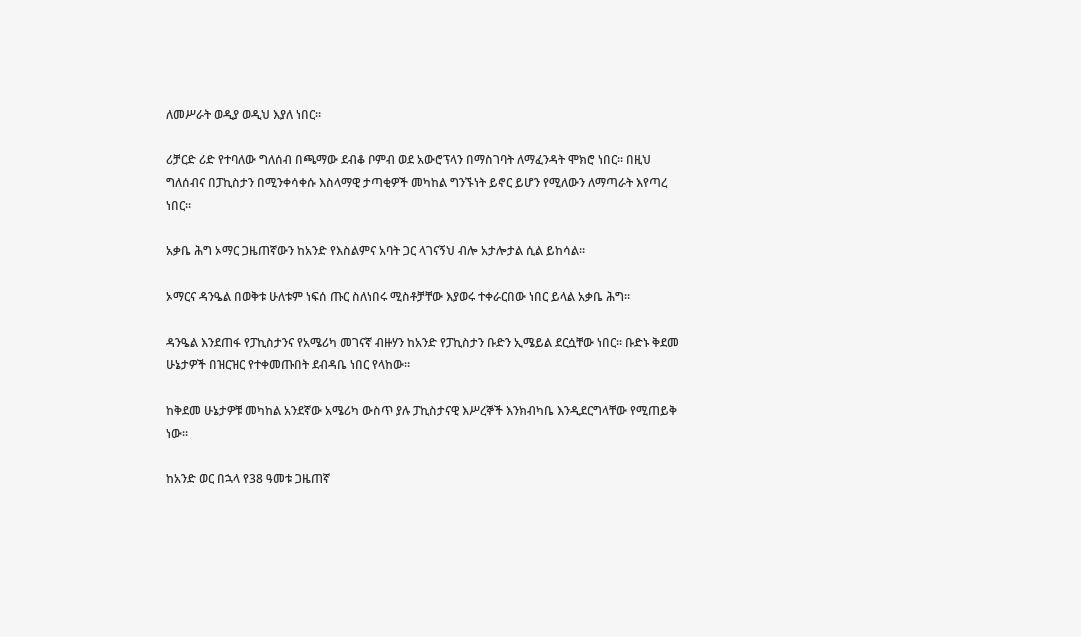ለመሥራት ወዲያ ወዲህ እያለ ነበር።

ሪቻርድ ሪድ የተባለው ግለሰብ በጫማው ደብቆ ቦምብ ወደ አውሮፕላን በማስገባት ለማፈንዳት ሞክሮ ነበር። በዚህ ግለሰብና በፓኪስታን በሚንቀሳቀሱ እስላማዊ ታጣቂዎች መካከል ግንኙነት ይኖር ይሆን የሚለውን ለማጣራት እየጣረ ነበር።

አቃቤ ሕግ ኦማር ጋዜጠኛውን ከአንድ የእስልምና አባት ጋር ላገናኝህ ብሎ አታሎታል ሲል ይከሳል።

ኦማርና ዳንዔል በወቅቱ ሁለቱም ነፍሰ ጡር ስለነበሩ ሚስቶቻቸው እያወሩ ተቀራርበው ነበር ይላል አቃቤ ሕግ።

ዳንዔል እንደጠፋ የፓኪስታንና የአሜሪካ መገናኛ ብዙሃን ከአንድ የፓኪስታን ቡድን ኢሜይል ደርሷቸው ነበር። ቡድኑ ቅደመ ሁኔታዎች በዝርዝር የተቀመጡበት ደብዳቤ ነበር የላከው።

ከቅደመ ሁኔታዎቹ መካከል አንደኛው አሜሪካ ውስጥ ያሉ ፓኪስታናዊ እሥረኞች እንክብካቤ እንዲደርግላቸው የሚጠይቅ ነው።

ከአንድ ወር በኋላ የ38 ዓመቱ ጋዜጠኛ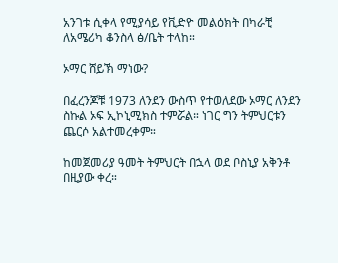አንገቱ ሲቀላ የሚያሳይ የቪድዮ መልዕክት በካራቺ ለአሜሪካ ቆንስላ ፅ/ቤት ተላከ።

ኦማር ሸይኽ ማነው?

በፈረንጆቹ 1973 ለንደን ውስጥ የተወለደው ኦማር ለንደን ስኩል ኦፍ ኢኮኒሚክስ ተምሯል። ነገር ግን ትምህርቱን ጨርሶ አልተመረቀም።

ከመጀመሪያ ዓመት ትምህርት በኋላ ወደ ቦስኒያ አቅንቶ በዚያው ቀረ።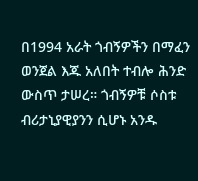በ1994 አራት ጎብኝዎችን በማፈን ወንጀል እጁ አለበት ተብሎ ሕንድ ውስጥ ታሠረ። ጎብኝዎቹ ሶስቱ ብሪታኒያዊያንን ሲሆኑ አንዱ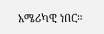አሜሪካዊ ነበር።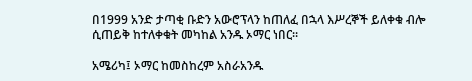በ1999 አንድ ታጣቂ ቡድን አውሮፕላን ከጠለፈ በኋላ እሥረኞች ይለቀቁ ብሎ ሲጠይቅ ከተለቀቁት መካከል አንዱ ኦማር ነበር።

አሜሪካ፤ ኦማር ከመስከረም አስራአንዱ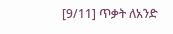[9/11] ጥቃት ለአንድ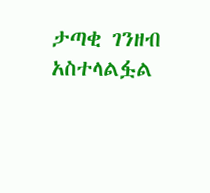ታጣቂ ገንዘብ አስተላልፏል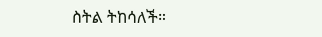ስትል ትከሳለች።